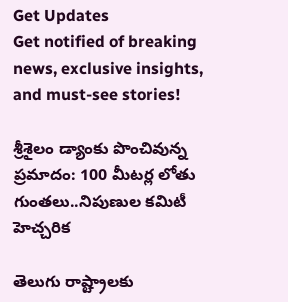Get Updates
Get notified of breaking news, exclusive insights, and must-see stories!

శ్రీశైలం డ్యాంకు పొంచివున్న ప్రమాదం: 100 మీటర్ల లోతు గుంతలు..నిపుణుల కమిటీ హెచ్చరిక

తెలుగు రాష్ట్రాలకు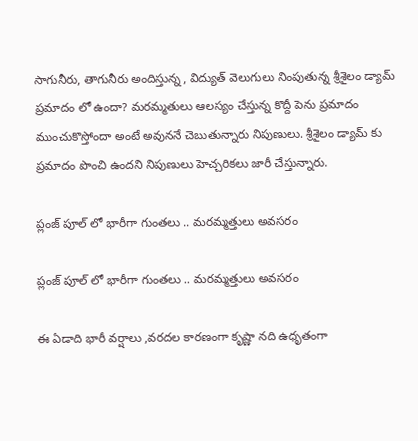సాగునీరు, తాగునీరు అందిస్తున్న , విద్యుత్ వెలుగులు నింపుతున్న శ్రీశైలం డ్యామ్ ప్రమాదం లో ఉందా? మరమ్మతులు ఆలస్యం చేస్తున్న కొద్దీ పెను ప్రమాదం ముంచుకొస్తోందా అంటే అవుననే చెబుతున్నారు నిపుణులు. శ్రీశైలం డ్యామ్ కు ప్రమాదం పొంచి ఉందని నిపుణులు హెచ్చరికలు జారీ చేస్తున్నారు.

ప్లంజ్ పూల్ లో భారీగా గుంతలు .. మరమ్మత్తులు అవసరం

ప్లంజ్ పూల్ లో భారీగా గుంతలు .. మరమ్మత్తులు అవసరం

ఈ ఏడాది భారీ వర్షాలు ,వరదల కారణంగా కృష్ణా నది ఉధృతంగా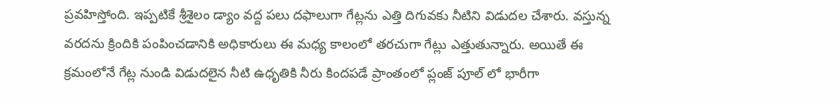ప్రవహిస్తోంది. ఇప్పటికే శ్రీశైలం డ్యాం వద్ద పలు దఫాలుగా గేట్లను ఎత్తి దిగువకు నీటిని విడుదల చేశారు. వస్తున్న వరదను క్రిందికి పంపించడానికి అధికారులు ఈ మధ్య కాలంలో తరచుగా గేట్లు ఎత్తుతున్నారు. అయితే ఈ క్రమంలోనే గేట్ల నుండి విడుదలైన నీటి ఉధృతికి నీరు కిందపడే ప్రాంతంలో ప్లంజ్ పూల్ లో భారీగా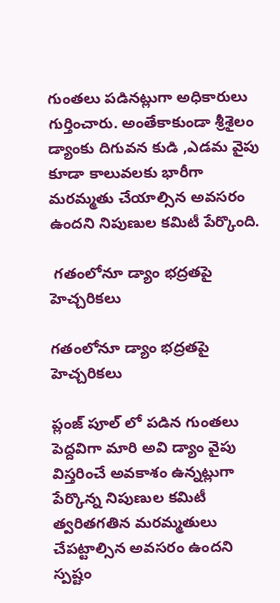గుంతలు పడినట్లుగా అధికారులు గుర్తించారు. అంతేకాకుండా శ్రీశైలం డ్యాంకు దిగువన కుడి ,ఎడమ వైపు కూడా కాలువలకు భారీగా మరమ్మతు చేయాల్సిన అవసరం ఉందని నిపుణుల కమిటీ పేర్కొంది.

 గతంలోనూ డ్యాం భద్రతపై హెచ్చరికలు

గతంలోనూ డ్యాం భద్రతపై హెచ్చరికలు

ప్లంజ్ పూల్ లో పడిన గుంతలు పెద్దవిగా మారి అవి డ్యాం వైపు విస్తరించే అవకాశం ఉన్నట్లుగా పేర్కొన్న నిపుణుల కమిటీ త్వరితగతిన మరమ్మతులు చేపట్టాల్సిన అవసరం ఉందని స్పష్టం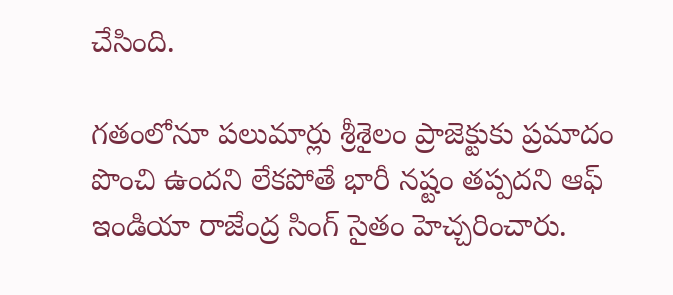చేసింది.

గతంలోనూ పలుమార్లు శ్రీశైలం ప్రాజెక్టుకు ప్రమాదం పొంచి ఉందని లేకపోతే భారీ నష్టం తప్పదని ఆఫ్ ఇండియా రాజేంద్ర సింగ్ సైతం హెచ్చరించారు.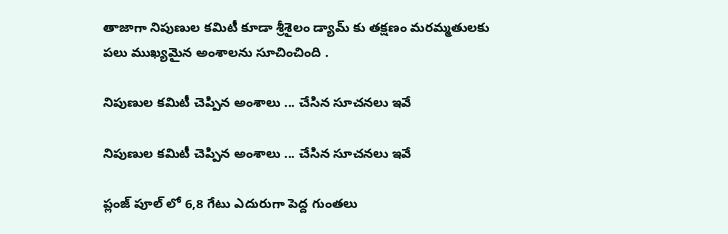తాజాగా నిపుణుల కమిటీ కూడా శ్రీశైలం డ్యామ్ కు తక్షణం మరమ్మతులకు పలు ముఖ్యమైన అంశాలను సూచించింది .

నిపుణుల కమిటీ చెప్పిన అంశాలు ... చేసిన సూచనలు ఇవే

నిపుణుల కమిటీ చెప్పిన అంశాలు ... చేసిన సూచనలు ఇవే

ప్లంజ్ పూల్ లో 6,8 గేటు ఎదురుగా పెద్ద గుంతలు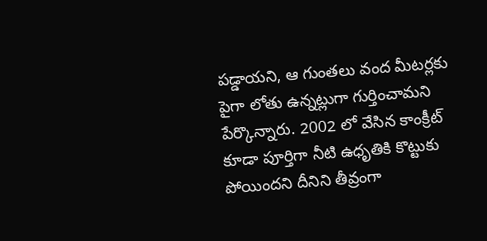పడ్డాయని, ఆ గుంతలు వంద మీటర్లకు పైగా లోతు ఉన్నట్లుగా గుర్తించామని పేర్కొన్నారు. 2002 లో వేసిన కాంక్రీట్ కూడా పూర్తిగా నీటి ఉధృతికి కొట్టుకు పోయిందని దీనిని తీవ్రంగా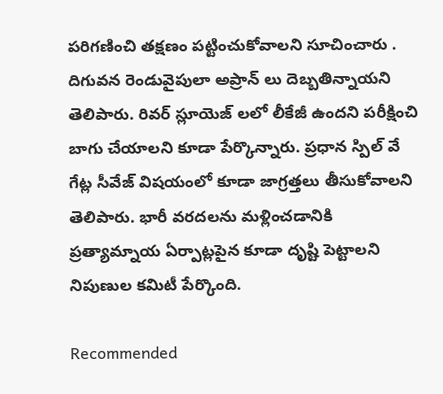పరిగణించి తక్షణం పట్టించుకోవాలని సూచించారు . దిగువన రెండువైపులా అప్రాన్ లు దెబ్బతిన్నాయని తెలిపారు. రివర్ స్లూయెజ్ లలో లీకేజీ ఉందని పరీక్షించి బాగు చేయాలని కూడా పేర్కొన్నారు. ప్రధాన స్పిల్ వే గేట్ల సీవేజ్ విషయంలో కూడా జాగ్రత్తలు తీసుకోవాలని తెలిపారు. భారీ వరదలను మళ్లించడానికి ప్రత్యామ్నాయ ఏర్పాట్లపైన కూడా దృష్టి పెట్టాలని నిపుణుల కమిటీ పేర్కొంది.

Recommended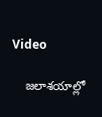Video

    జలాశయాల్లో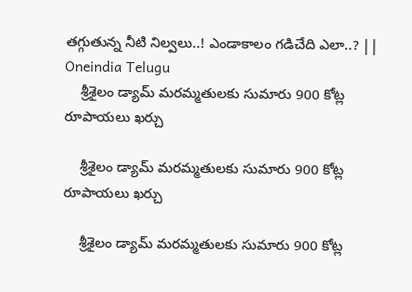తగ్గుతున్న నీటి నిల్వలు..! ఎండాకాలం గడిచేది ఎలా..? || Oneindia Telugu
    శ్రీశైలం డ్యామ్ మరమ్మతులకు సుమారు 900 కోట్ల రూపాయలు ఖర్చు

    శ్రీశైలం డ్యామ్ మరమ్మతులకు సుమారు 900 కోట్ల రూపాయలు ఖర్చు

    శ్రీశైలం డ్యామ్ మరమ్మతులకు సుమారు 900 కోట్ల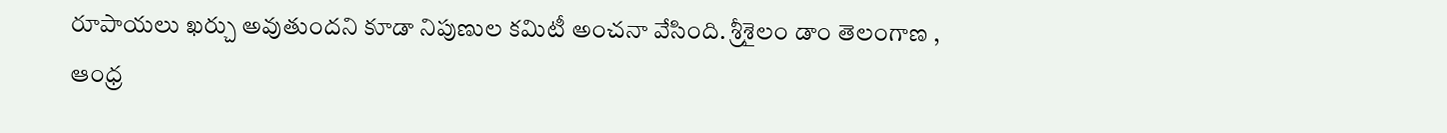రూపాయలు ఖర్చు అవుతుందని కూడా నిపుణుల కమిటీ అంచనా వేసింది. శ్రీశైలం డాం తెలంగాణ , ఆంధ్ర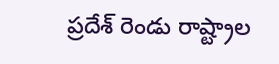ప్రదేశ్ రెండు రాష్ట్రాల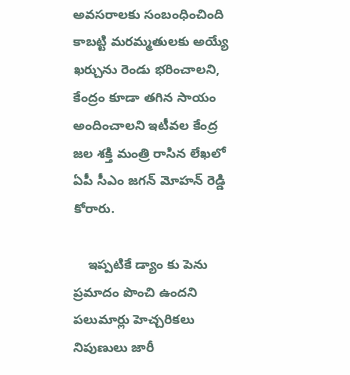అవసరాలకు సంబంధించింది కాబట్టి మరమ్మతులకు అయ్యే ఖర్చును రెండు భరించాలని, కేంద్రం కూడా తగిన సాయం అందించాలని ఇటీవల కేంద్ర జల శక్తి మంత్రి రాసిన లేఖలో ఏపీ సీఎం జగన్ మోహన్ రెడ్డి కోరారు.

    ఇప్పటికే డ్యాం కు పెను ప్రమాదం పొంచి ఉందని పలుమార్లు హెచ్చరికలు నిపుణులు జారీ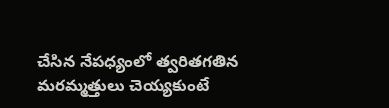చేసిన నేపధ్యంలో త్వరితగతిన మరమ్మత్తులు చెయ్యకుంటే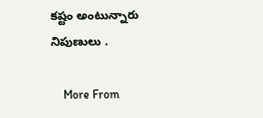కష్టం అంటున్నారు నిపుణులు .

    More From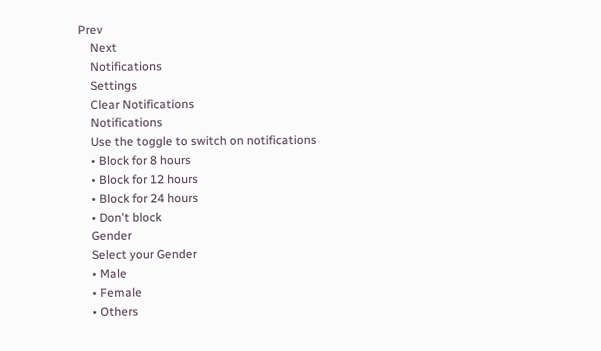Prev
    Next
    Notifications
    Settings
    Clear Notifications
    Notifications
    Use the toggle to switch on notifications
    • Block for 8 hours
    • Block for 12 hours
    • Block for 24 hours
    • Don't block
    Gender
    Select your Gender
    • Male
    • Female
    • Others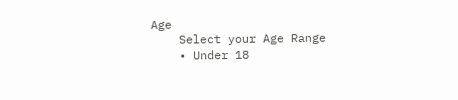Age
    Select your Age Range
    • Under 18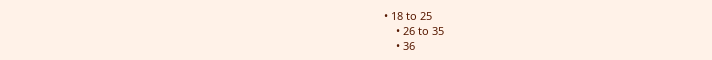• 18 to 25
    • 26 to 35
    • 36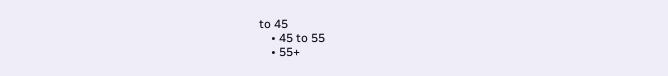to 45
    • 45 to 55
    • 55+